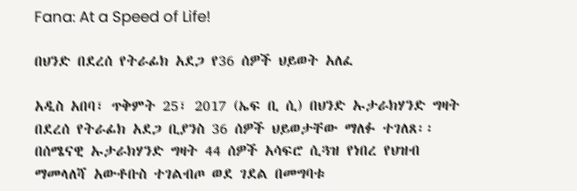Fana: At a Speed of Life!

በህንድ በደረሰ የትራፊክ አደጋ የ36 ሰዎች ህይወት አለፈ

አዲስ አበባ፣ ጥቅምት 25፣ 2017 (ኤፍ ቢ ሲ) በህንድ ኡታራክሃንድ ግዛት በደረሰ የትራፊክ አደጋ ቢያንስ 36 ሰዎች ህይወታቸው ማለፉ ተገለጸ፡፡ በሰሜናዊ ኡታራክሃንድ ግዛት 44 ሰዎች አሳፍሮ ሲጓዝ የነበረ የህዝብ ማመላለሻ አውቶቡስ ተገልብጦ ወደ ገደል በመግባቱ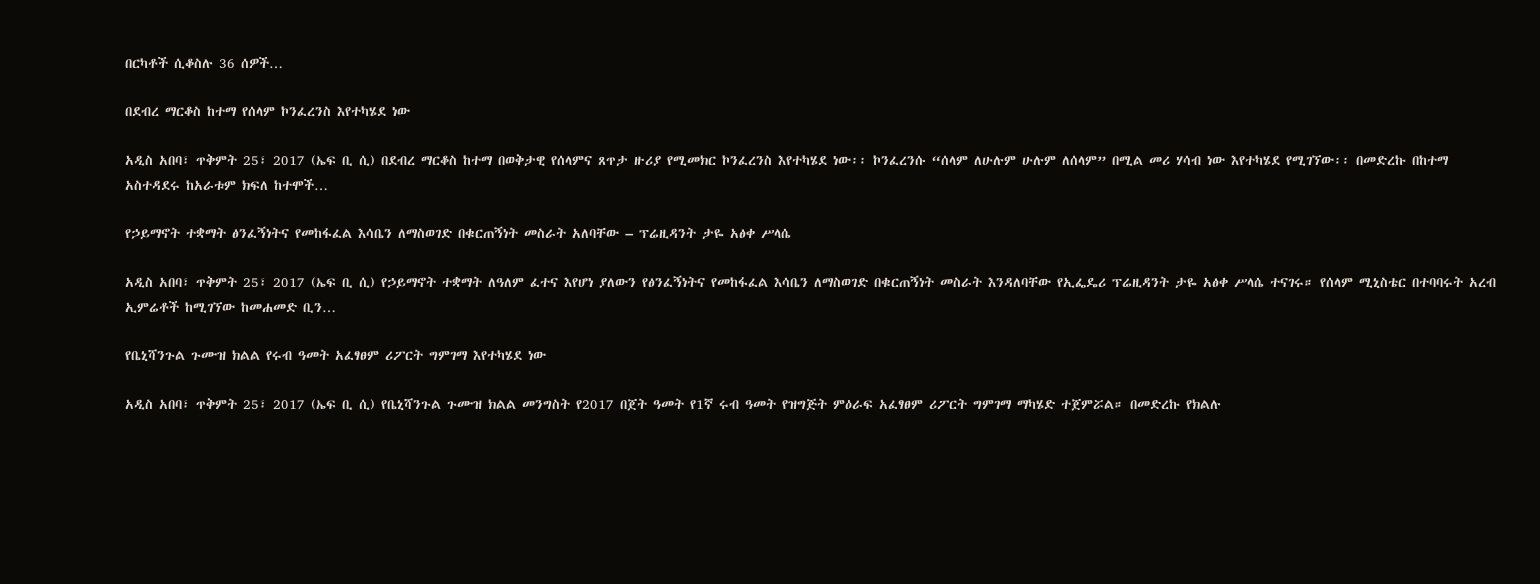በርካቶች ሲቆስሉ 36 ሰዎች…

በደብረ ማርቆስ ከተማ የሰላም ኮንፈረንስ እየተካሄደ ነው

አዲስ አበባ፣ ጥቅምት 25፣ 2017 (ኤፍ ቢ ሲ) በደብረ ማርቆስ ከተማ በወቅታዊ የሰላምና ጸጥታ ዙሪያ የሚመክር ኮንፈረንስ እየተካሄደ ነው፡፡ ኮንፈረንሱ “ሰላም ለሁሉም ሁሉም ለሰላም” በሚል መሪ ሃሳብ ነው እየተካሄደ የሚገኘው፡፡ በመድረኩ በከተማ አስተዳደሩ ከአራቱም ክፍለ ከተሞች…

የኃይማኖት ተቋማት ፅንፈኝነትና የመከፋፈል እሳቤን ለማስወገድ በቁርጠኝነት መስራት አለባቸው – ፕሬዚዳንት ታዬ አፅቀ ሥላሴ

አዲስ አበባ፣ ጥቅምት 25፣ 2017 (ኤፍ ቢ ሲ) የኃይማኖት ተቋማት ለዓለም ፈተና እየሆነ ያለውን የፅንፈኝነትና የመከፋፈል እሳቤን ለማስወገድ በቁርጠኝነት መስራት እንዳለባቸው የኢፌዴሪ ፕሬዚዳንት ታዬ አፅቀ ሥላሴ ተናገሩ። የሰላም ሚኒስቴር በተባባሩት አረብ ኢምሬቶች ከሚገኘው ከመሐመድ ቢን…

የቤኒሻንጉል ጉሙዝ ክልል የሩብ ዓመት አፈፃፀም ሪፖርት ግምገማ እየተካሄደ ነው

አዲስ አበባ፣ ጥቅምት 25፣ 2017 (ኤፍ ቢ ሲ) የቤኒሻንጉል ጉሙዝ ክልል መንግስት የ2017 በጀት ዓመት የ1ኛ ሩብ ዓመት የዝግጅት ምዕራፍ አፈፃፀም ሪፖርት ግምገማ ማካሄድ ተጀምሯል። በመድረኩ የክልሉ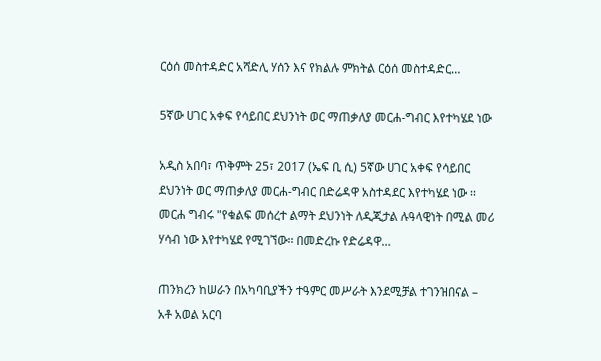ርዕሰ መስተዳድር አሻድሊ ሃሰን እና የክልሉ ምክትል ርዕሰ መስተዳድር…

5ኛው ሀገር አቀፍ የሳይበር ደህንነት ወር ማጠቃለያ መርሐ-ግብር እየተካሄደ ነው

አዲስ አበባ፣ ጥቅምት 25፣ 2017 (ኤፍ ቢ ሲ) 5ኛው ሀገር አቀፍ የሳይበር ደህንነት ወር ማጠቃለያ መርሐ-ግብር በድሬዳዋ አስተዳደር እየተካሄደ ነው ፡፡ መርሐ ግብሩ "የቁልፍ መሰረተ ልማት ደህንነት ለዲጂታል ሉዓላዊነት በሚል መሪ ሃሳብ ነው እየተካሄደ የሚገኘው፡፡ በመድረኩ የድሬዳዋ…

ጠንክረን ከሠራን በአካባቢያችን ተዓምር መሥራት እንደሚቻል ተገንዝበናል – አቶ አወል አርባ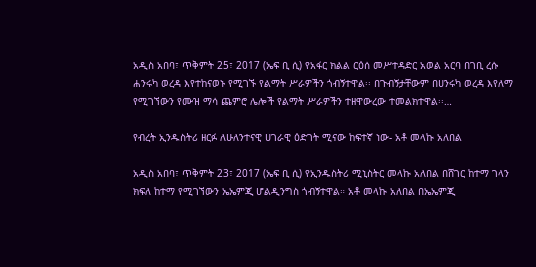አዲስ አበባ፣ ጥቅምት 25፣ 2017 (ኤፍ ቢ ሲ) የአፋር ክልል ርዕሰ መሥተዳድር አወል አርባ በገቢ ረሱ ሐንሩካ ወረዳ እየተከናወኑ የሚገኙ የልማት ሥራዎችን ጎብኝተዋል፡፡ በጉብኝታቸውም በሀንሩካ ወረዳ እየለማ የሚገኘውን የሙዝ ማሳ ጨምሮ ሌሎች የልማት ሥራዎችን ተዘዋውረው ተመልክተዋል፡፡…

የብረት ኢንዱስትሪ ዘርፉ ለሁለንተናዊ ሀገራዊ ዕድገት ሚናው ከፍተኛ ነው- አቶ መላኩ አለበል

አዲስ አበባ፣ ጥቅምት 23፣ 2017 (ኤፍ ቢ ሲ) የኢንዱስትሪ ሚኒስትር መላኩ አለበል በሸገር ከተማ ገላን ክፍለ ከተማ የሚገኘውን ኤኤምጂ ሆልዲንግስ ጎብኝተዋል። አቶ መላኩ አለበል በኤኤምጂ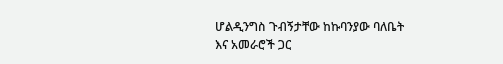ሆልዲንግስ ጉብኝታቸው ከኩባንያው ባለቤት እና አመራሮች ጋር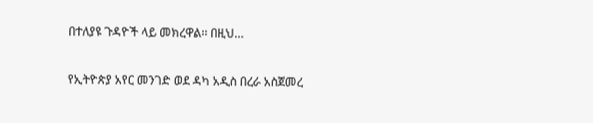በተለያዩ ጉዳዮች ላይ መክረዋል፡፡ በዚህ…

የኢትዮጵያ አየር መንገድ ወደ ዳካ አዲስ በረራ አስጀመረ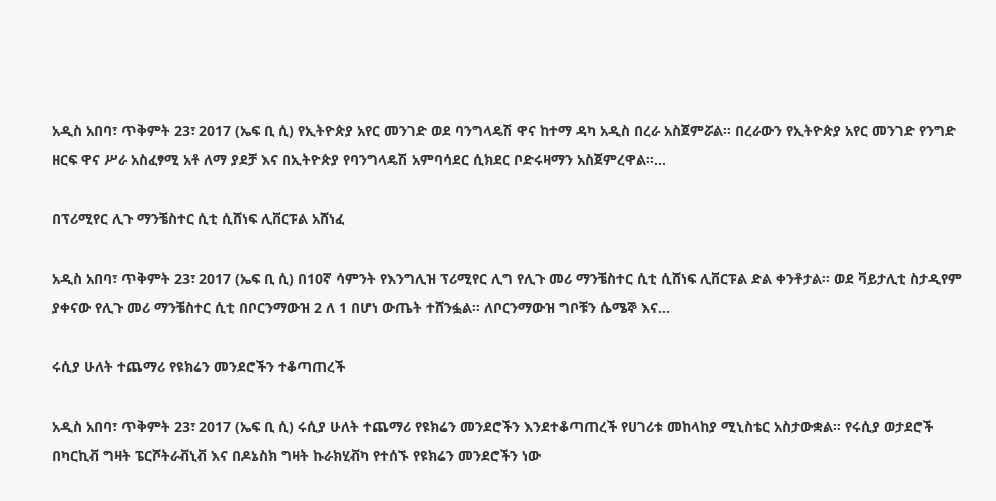አዲስ አበባ፣ ጥቅምት 23፣ 2017 (ኤፍ ቢ ሲ) የኢትዮጵያ አየር መንገድ ወደ ባንግላዴሽ ዋና ከተማ ዳካ አዲስ በረራ አስጀምሯል፡፡ በረራውን የኢትዮጵያ አየር መንገድ የንግድ ዘርፍ ዋና ሥራ አስፈፃሚ አቶ ለማ ያደቻ እና በኢትዮጵያ የባንግላዴሽ አምባሳደር ሲክደር ቦድሩዛማን አስጀምረዋል፡፡…

በፕሪሚየር ሊጉ ማንቼስተር ሲቲ ሲሸነፍ ሊቨርፑል አሸነፈ

አዲስ አበባ፣ ጥቅምት 23፣ 2017 (ኤፍ ቢ ሲ) በ10ኛ ሳምንት የእንግሊዝ ፕሪሚየር ሊግ የሊጉ መሪ ማንቼስተር ሲቲ ሲሸነፍ ሊቨርፑል ድል ቀንቶታል፡፡ ወደ ቫይታሊቲ ስታዲየም ያቀናው የሊጉ መሪ ማንቼስተር ሲቲ በቦርንማውዝ 2 ለ 1 በሆነ ውጤት ተሸንፏል፡፡ ለቦርንማውዝ ግቦቹን ሴሜኞ እና…

ሩሲያ ሁለት ተጨማሪ የዩክሬን መንደሮችን ተቆጣጠረች

አዲስ አበባ፣ ጥቅምት 23፣ 2017 (ኤፍ ቢ ሲ) ሩሲያ ሁለት ተጨማሪ የዩክሬን መንደሮችን እንደተቆጣጠረች የሀገሪቱ መከላከያ ሚኒስቴር አስታውቋል፡፡ የሩሲያ ወታደሮች በካርኪቭ ግዛት ፔርሾትራቭኒቭ እና በዶኔስክ ግዛት ኩራክሂቭካ የተሰኙ የዩክሬን መንደሮችን ነው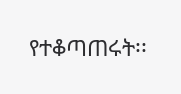የተቆጣጠሩት፡፡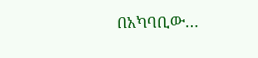በአካባቢው…